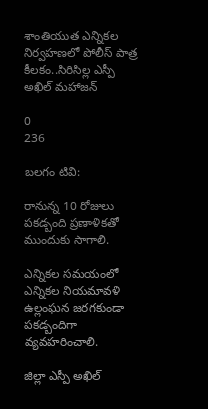శాంతియుత ఎన్నికల నిర్వహణలో పోలీస్ పాత్ర కీలకం..సిరిసిల్ల ఎస్పీ అఖిల్ మహాజన్

0
236

బలగం టివి:

రానున్న 10 రోజులు పకడ్బంది ప్రణాళికతో ముందుకు సాగాలి.

ఎన్నికల సమయంలో ఎన్నికల నియమావళి ఉల్లంఘన జరగకుండా పకడ్బందిగా వ్యవహరించాలి.

జిల్లా ఎస్పీ అఖిల్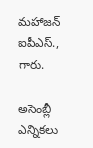మహాజన్ ఐపీఎస్., గారు.

అసెంబ్లీ ఎన్నికలు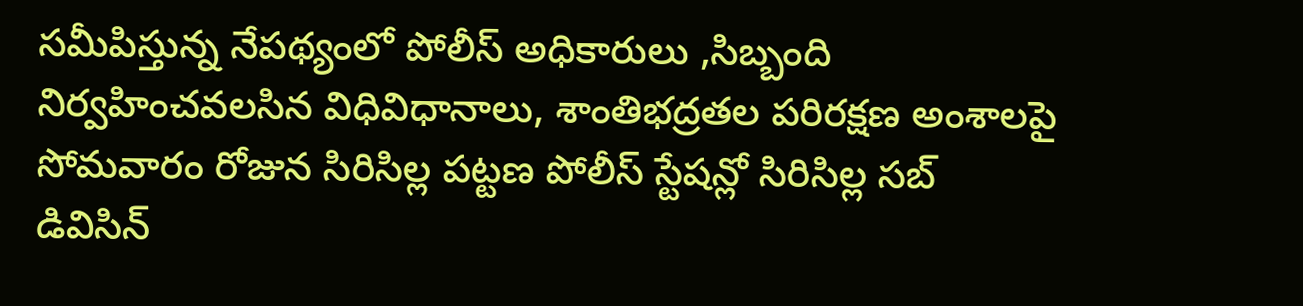సమీపిస్తున్న నేపథ్యంలో పోలీస్ అధికారులు ,సిబ్బంది నిర్వహించవలసిన విధివిధానాలు, శాంతిభద్రతల పరిరక్షణ అంశాలపై సోమవారం రోజున సిరిసిల్ల పట్టణ పోలీస్ స్టేషన్లో సిరిసిల్ల సబ్ డివిసిన్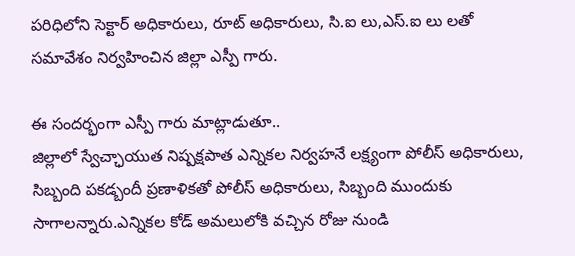పరిధిలోని సెక్టార్ అధికారులు, రూట్ అధికారులు, సి.ఐ లు,ఎస్.ఐ లు లతో సమావేశం నిర్వహించిన జిల్లా ఎస్పీ గారు.

ఈ సందర్భంగా ఎస్పీ గారు మాట్లాడుతూ..
జిల్లాలో స్వేచ్ఛాయుత నిష్పక్షపాత ఎన్నికల నిర్వహనే లక్ష్యంగా పోలీస్ అధికారులు, సిబ్బంది పకడ్బందీ ప్రణాళికతో పోలీస్ అధికారులు, సిబ్బంది ముందుకు సాగాలన్నారు.ఎన్నికల కోడ్ అమలులోకి వచ్చిన రోజు నుండి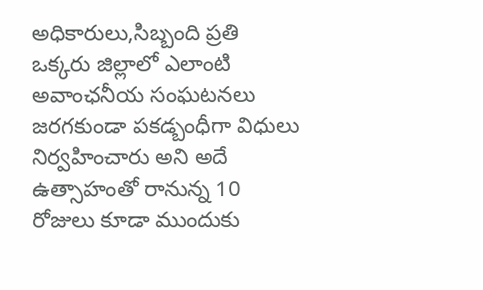అధికారులు,సిబ్బంది ప్రతి ఒక్కరు జిల్లాలో ఎలాంటి అవాంఛనీయ సంఘటనలు జరగకుండా పకడ్బంధీగా విధులు నిర్వహించారు అని అదే ఉత్సాహంతో రానున్న 10 రోజులు కూడా ముందుకు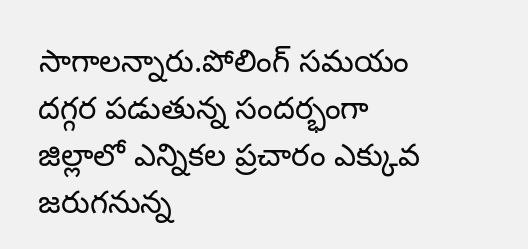సాగాలన్నారు.పోలింగ్ సమయం దగ్గర పడుతున్న సందర్భంగా జిల్లాలో ఎన్నికల ప్రచారం ఎక్కువ జరుగనున్న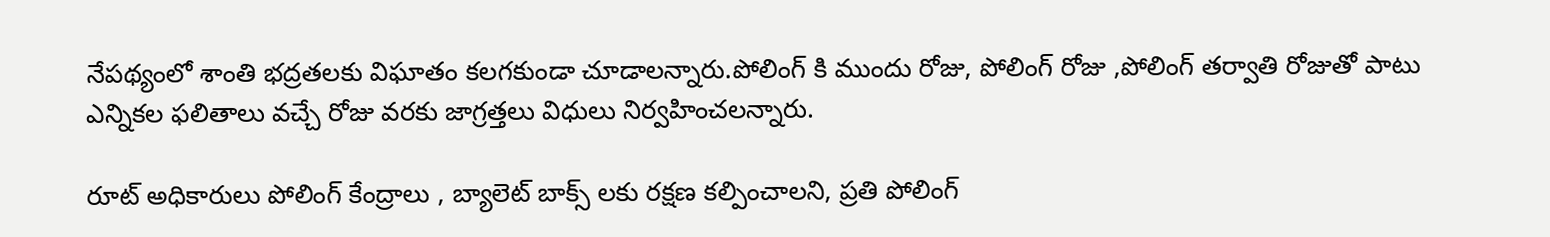నేపథ్యంలో శాంతి భద్రతలకు విఘాతం కలగకుండా చూడాలన్నారు.పోలింగ్ కి ముందు రోజు, పోలింగ్ రోజు ,పోలింగ్ తర్వాతి రోజుతో పాటు ఎన్నికల ఫలితాలు వచ్చే రోజు వరకు జాగ్రత్తలు విధులు నిర్వహించలన్నారు.

రూట్ అధికారులు పోలింగ్ కేంద్రాలు , బ్యాలెట్ బాక్స్ లకు రక్షణ కల్పించాలని, ప్రతి పోలింగ్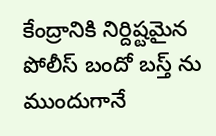కేంద్రానికి నిర్దిష్టమైన పోలీస్ బందో బస్త్ ను ముందుగానే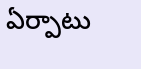ఏర్పాటు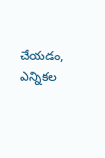చేయడం, ఎన్నికల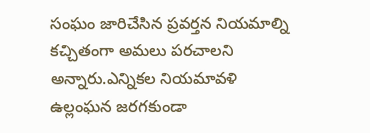సంఘం జారిచేసిన ప్రవర్తన నియమాల్ని కచ్చితంగా అమలు పరచాలని అన్నారు.ఎన్నికల నియమావళి ఉల్లంఘన జరగకుండా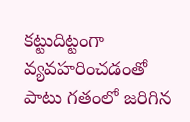కట్టుదిట్టంగా వ్యవహరించడంతో పాటు గతంలో జరిగిన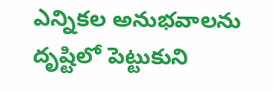ఎన్నికల అనుభవాలను దృష్టిలో పెట్టుకుని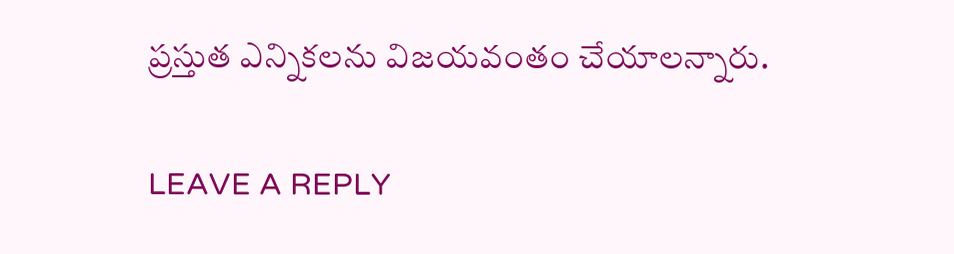ప్రస్తుత ఎన్నికలను విజయవంతం చేయాలన్నారు.

LEAVE A REPLY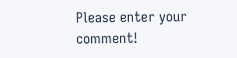Please enter your comment!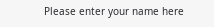Please enter your name here